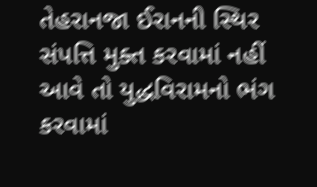તેહરાનજા ઈરાનની સ્થિર સંપત્તિ મુક્ત કરવામાં નહીં આવે તો યુદ્ધવિરામનો ભંગ કરવામાં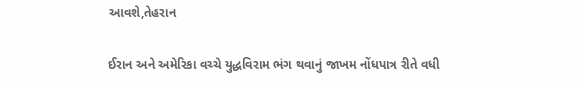આવશે,તેહરાન

ઈરાન અને અમેરિકા વચ્ચે યુદ્ધવિરામ ભંગ થવાનું જાખમ નોંધપાત્ર રીતે વધી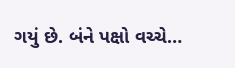ગયું છે. બંને પક્ષો વચ્ચે…